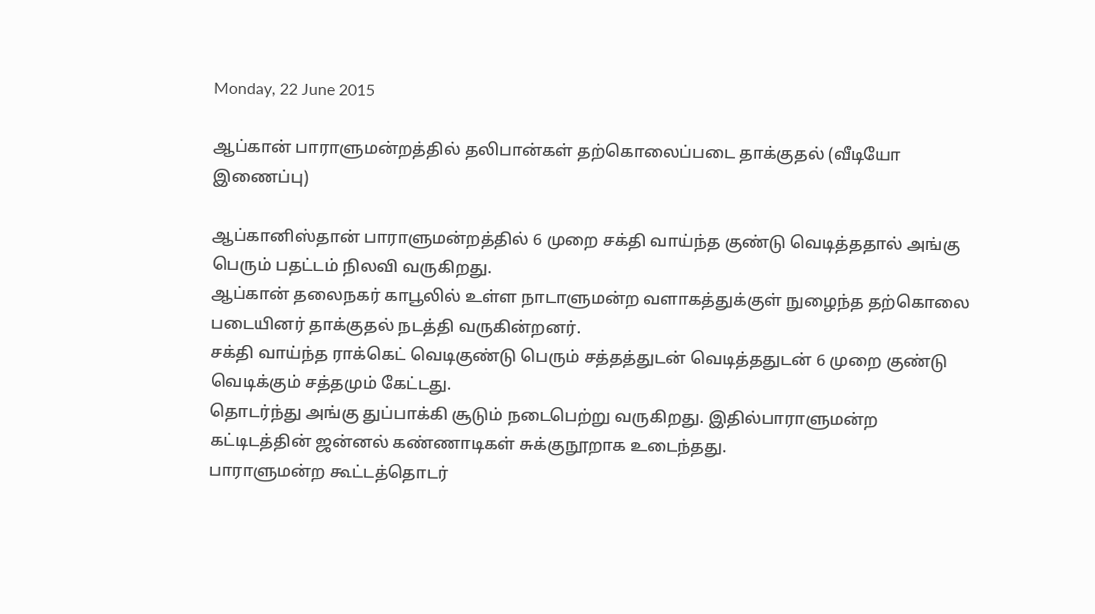Monday, 22 June 2015

ஆப்கான் பாராளுமன்றத்தில் தலிபான்கள் தற்கொலைப்படை தாக்குதல் (வீடியோ இணைப்பு)

ஆப்கானிஸ்தான் பாராளுமன்றத்தில் 6 முறை சக்தி வாய்ந்த குண்டு வெடித்ததால் அங்கு பெரும் பதட்டம் நிலவி வருகிறது.
ஆப்கான் தலைநகர் காபூலில் உள்ள நாடாளுமன்ற வளாகத்துக்குள் நுழைந்த தற்கொலை படையினர் தாக்குதல் நடத்தி வருகின்றனர்.
சக்தி வாய்ந்த ராக்கெட் வெடிகுண்டு பெரும் சத்தத்துடன் வெடித்ததுடன் 6 முறை குண்டு வெடிக்கும் சத்தமும் கேட்டது.
தொடர்ந்து அங்கு துப்பாக்கி சூடும் நடைபெற்று வருகிறது. இதில்பாராளுமன்ற கட்டிடத்தின் ஜன்னல் கண்ணாடிகள் சுக்குநூறாக உடைந்தது.
பாராளுமன்ற கூட்டத்தொடர்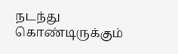நடந்து கொண்டிருக்கும்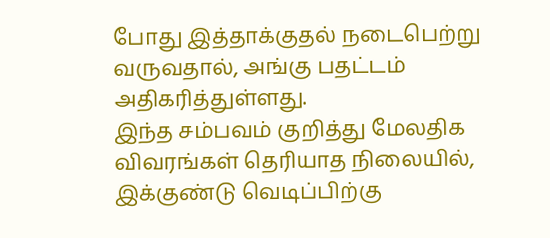போது இத்தாக்குதல் நடைபெற்று வருவதால், அங்கு பதட்டம் அதிகரித்துள்ளது.
இந்த சம்பவம் குறித்து மேலதிக விவரங்கள் தெரியாத நிலையில், இக்குண்டு வெடிப்பிற்கு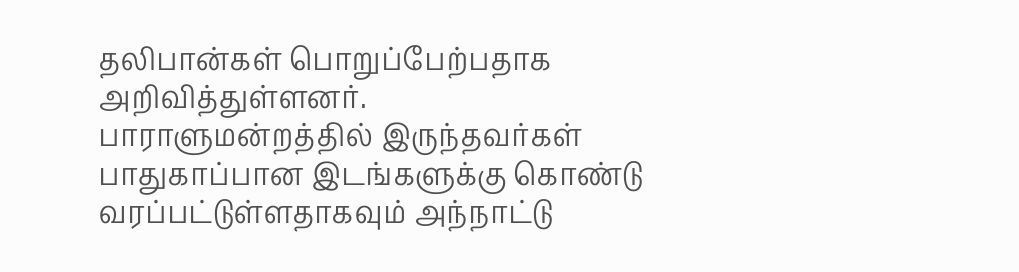தலிபான்கள் பொறுப்பேற்பதாக அறிவித்துள்ளனர்.
பாராளுமன்றத்தில் இருந்தவர்கள் பாதுகாப்பான இடங்களுக்கு கொண்டு வரப்பட்டுள்ளதாகவும் அந்நாட்டு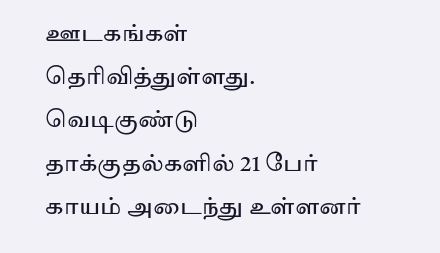ஊடகங்கள் தெரிவித்துள்ளது.
வெடிகுண்டு தாக்குதல்களில் 21 பேர் காயம் அடைந்து உள்ளனர்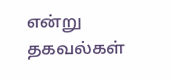என்று தகவல்கள்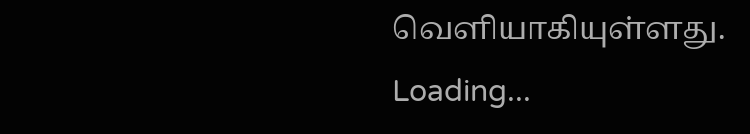வெளியாகியுள்ளது.
Loading...